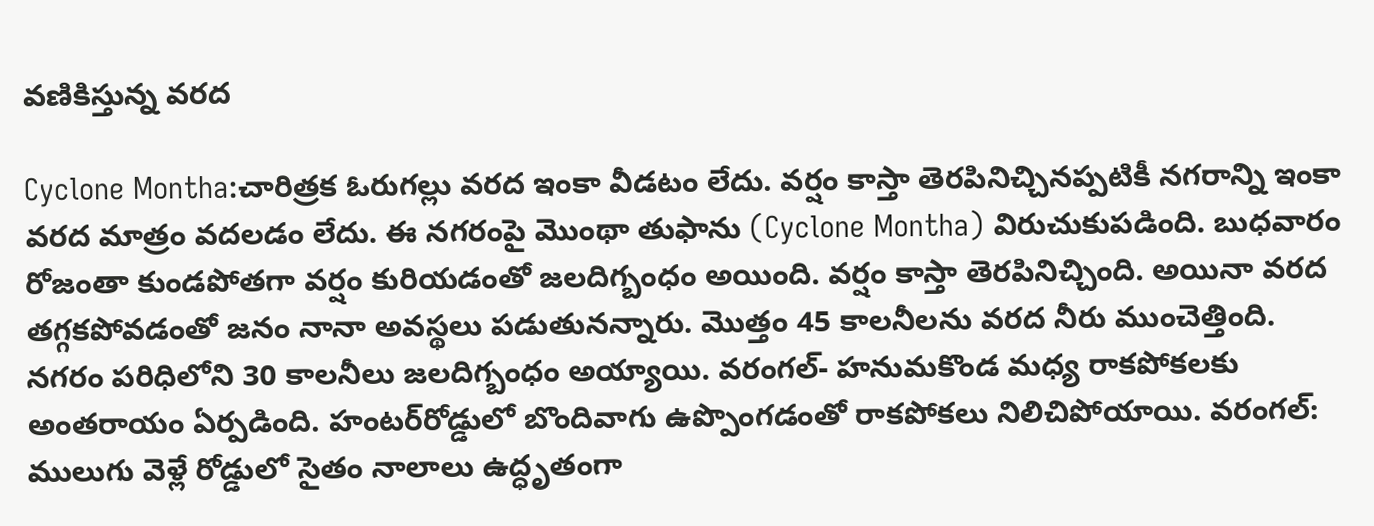వ‌ణికిస్తున్న వ‌ర‌ద‌

Cyclone Montha:చారిత్రక ఓరుగల్లు వ‌ర‌ద ఇంకా వీడ‌టం లేదు. వర్షం కాస్తా తెరపినిచ్చినప్పటికీ నగరాన్ని ఇంకా వరద మాత్రం వ‌ద‌ల‌డం లేదు. ఈ న‌గ‌రంపై మొంథా తుఫాను (Cyclone Montha) విరుచుకుపడింది. బుధవారం రోజంతా కుండపోతగా వర్షం కురియడంతో జలదిగ్బంధం అయింది. వర్షం కాస్తా తెరపినిచ్చింది. అయినా వ‌ర‌ద త‌గ్గ‌క‌పోవ‌డంతో జ‌నం నానా అవ‌స్థ‌లు ప‌డుతున‌న్నారు. మొత్తం 45 కాలనీలను వరద నీరు ముంచెత్తింది. నగరం పరిధిలోని 30 కాలనీలు జలదిగ్బంధం అయ్యాయి. వరంగల్- హనుమకొండ మధ్య రాకపోకలకు అంతరాయం ఏర్ప‌డింది. హంటర్‌రోడ్డులో బొందివాగు ఉప్పొంగడంతో రాకపోకలు నిలిచిపోయాయి. వరంగల్‌: ములుగు వెళ్లే రోడ్డులో సైతం నాలాలు ఉద్ధృతంగా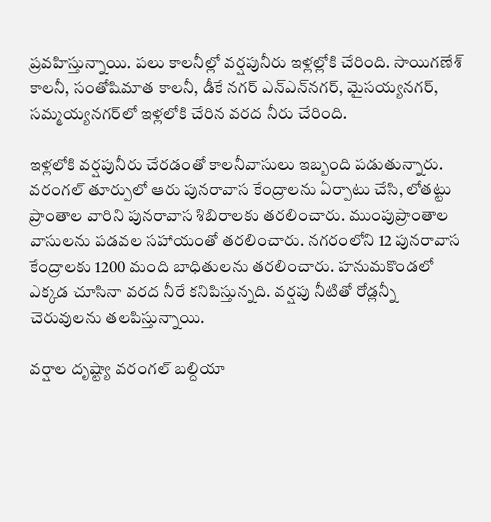ప్రవహిస్తున్నాయి. పలు కాలనీల్లో వర్షపునీరు ఇళ్లల్లోకి చేరింది. సాయిగణేశ్‌ కాలనీ, సంతోషిమాత కాలనీ, డీకే నగర్‌ ఎన్ఎన్‌నగర్, మైసయ్యనగర్, సమ్మయ్యనగర్‌లో ఇళ్లలోకి చేరిన వ‌ర‌ద నీరు చేరింది.

ఇళ్లలోకి వర్షపునీరు చేరడంతో కాలనీవాసులు ఇబ్బంది పడుతున్నారు. వరంగల్ తూర్పులో ఆరు పునరావాస కేంద్రాలను ఏర్పాటు చేసి, లోతట్టు ప్రాంతాల వారిని పునరావాస శిబిరాలకు తరలించారు. ముంపుప్రాంతాల వాసులను పడవల సహాయంతో తరలించారు. నగరంలోని 12 పునరావాస కేంద్రాలకు 1200 మంది బాధితులను తరలించారు. హనుమకొండలో ఎక్కడ చూసినా వరద నీరే కనిపిస్తున్నది. వర్షపు నీటితో రోడ్లన్నీ చెరువులను తలపిస్తున్నాయి.

వర్షాల దృష్ట్యా వరంగల్‌ బల్దియా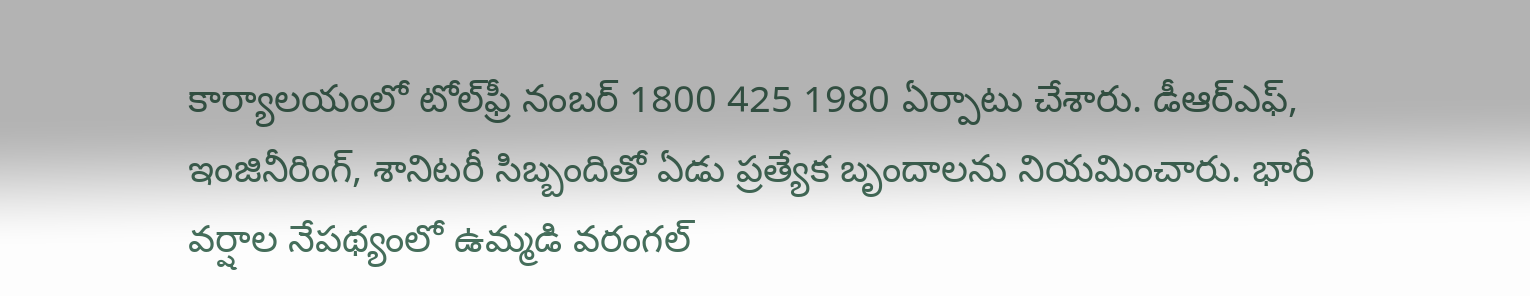కార్యాలయంలో టోల్‌ఫ్రీ నంబర్‌ 1800 425 1980 ఏర్పాటు చేశారు. డీఆర్‌ఎఫ్‌, ఇంజినీరింగ్‌, శానిటరీ సిబ్బందితో ఏడు ప్రత్యేక బృందాలను నియమించారు. భారీ వర్షాల నేపథ్యంలో ఉమ్మడి వరంగల్‌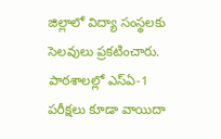జిల్లాలో విద్యా సంస్థలకు సెలవులు ప్రకటించారు. పాఠశాలల్లో ఎస్‌ఏ-1 పరీక్షలు కూడా వాయిదా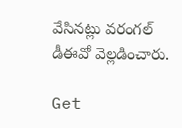వేసినట్లు వరంగల్‌ డీఈవో వెల్లడించారు.

Get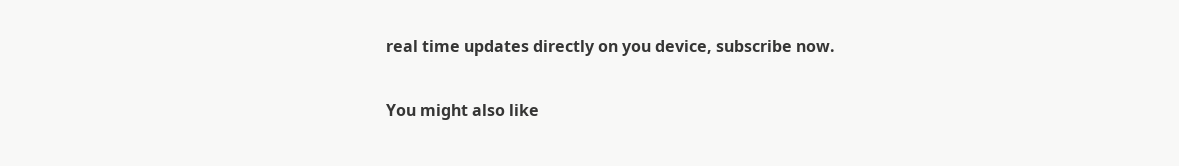real time updates directly on you device, subscribe now.

You might also like